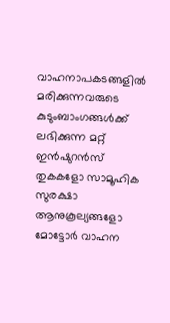വാഹനാപകടങ്ങളിൽ മരിക്കുന്നവരുടെ കുടുംബാംഗങ്ങൾക്ക് ലഭിക്കുന്ന മറ്റ് ഇൻഷുറൻസ് തുകകളോ സാമൂഹിക സുരക്ഷാ ആനുകൂല്യങ്ങളോ മോട്ടോർ വാഹന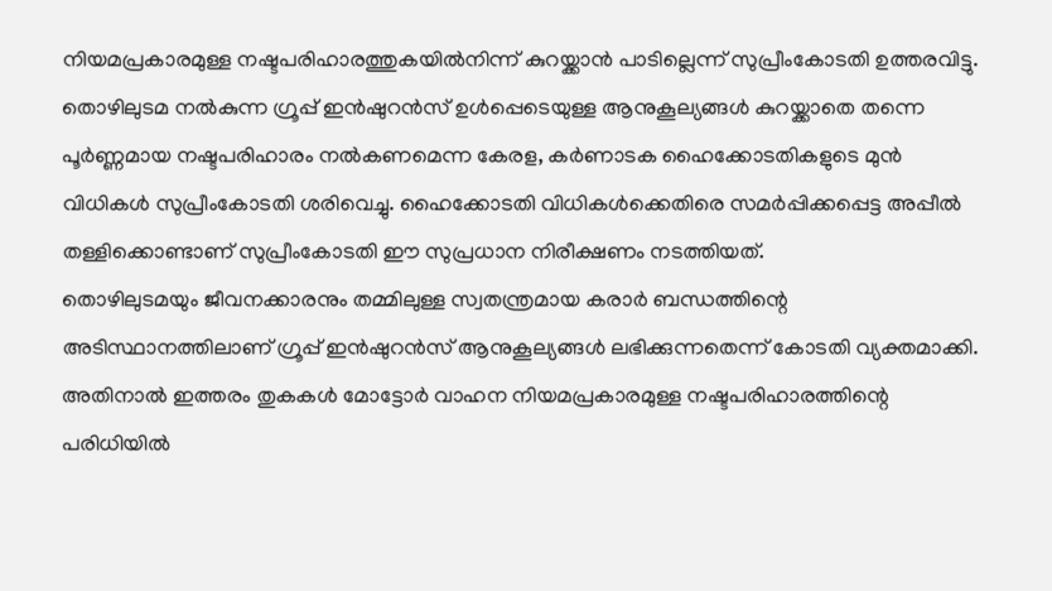നിയമപ്രകാരമുള്ള നഷ്ടപരിഹാരത്തുകയിൽനിന്ന് കുറയ്ക്കാൻ പാടില്ലെന്ന് സുപ്രീംകോടതി ഉത്തരവിട്ടു. തൊഴിലുടമ നൽകുന്ന ഗ്രൂപ്പ് ഇൻഷുറൻസ് ഉൾപ്പെടെയുള്ള ആനുകൂല്യങ്ങൾ കുറയ്ക്കാതെ തന്നെ പൂർണ്ണമായ നഷ്ടപരിഹാരം നൽകണമെന്ന കേരള, കർണാടക ഹൈക്കോടതികളുടെ മുൻ വിധികൾ സുപ്രീംകോടതി ശരിവെച്ചു. ഹൈക്കോടതി വിധികൾക്കെതിരെ സമർപ്പിക്കപ്പെട്ട അപ്പീൽ തള്ളിക്കൊണ്ടാണ് സുപ്രീംകോടതി ഈ സുപ്രധാന നിരീക്ഷണം നടത്തിയത്.
തൊഴിലുടമയും ജീവനക്കാരനും തമ്മിലുള്ള സ്വതന്ത്രമായ കരാർ ബന്ധത്തിന്റെ അടിസ്ഥാനത്തിലാണ് ഗ്രൂപ്പ് ഇൻഷുറൻസ് ആനുകൂല്യങ്ങൾ ലഭിക്കുന്നതെന്ന് കോടതി വ്യക്തമാക്കി. അതിനാൽ ഇത്തരം തുകകൾ മോട്ടോർ വാഹന നിയമപ്രകാരമുള്ള നഷ്ടപരിഹാരത്തിന്റെ പരിധിയിൽ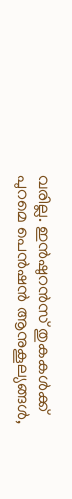വരില്ല. ഇൻഷുറൻസ് തുകകൾക്ക് പുറമെ പെൻഷൻ ആനുകൂല്യങ്ങൾ,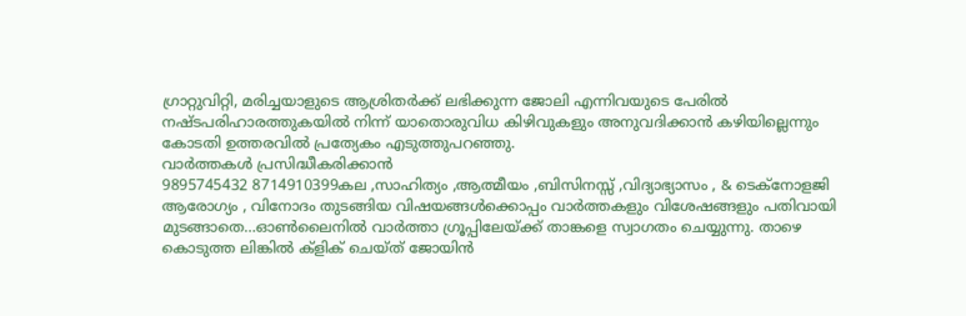ഗ്രാറ്റുവിറ്റി, മരിച്ചയാളുടെ ആശ്രിതർക്ക് ലഭിക്കുന്ന ജോലി എന്നിവയുടെ പേരിൽ നഷ്ടപരിഹാരത്തുകയിൽ നിന്ന് യാതൊരുവിധ കിഴിവുകളും അനുവദിക്കാൻ കഴിയില്ലെന്നും കോടതി ഉത്തരവിൽ പ്രത്യേകം എടുത്തുപറഞ്ഞു.
വാർത്തകൾ പ്രസിദ്ധീകരിക്കാൻ
9895745432 8714910399കല ,സാഹിത്യം ,ആത്മീയം ,ബിസിനസ്സ് ,വിദ്യാഭ്യാസം , & ടെക്നോളജി ആരോഗ്യം , വിനോദം തുടങ്ങിയ വിഷയങ്ങൾക്കൊപ്പം വാർത്തകളും വിശേഷങ്ങളും പതിവായി മുടങ്ങാതെ...ഓൺലൈനിൽ വാർത്താ ഗ്രൂപ്പിലേയ്ക്ക് താങ്കളെ സ്വാഗതം ചെയ്യുന്നു. താഴെ കൊടുത്ത ലിങ്കിൽ ക്ളിക് ചെയ്ത് ജോയിൻ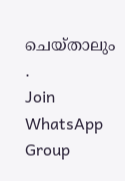ചെയ്താലും .
Join WhatsApp Group